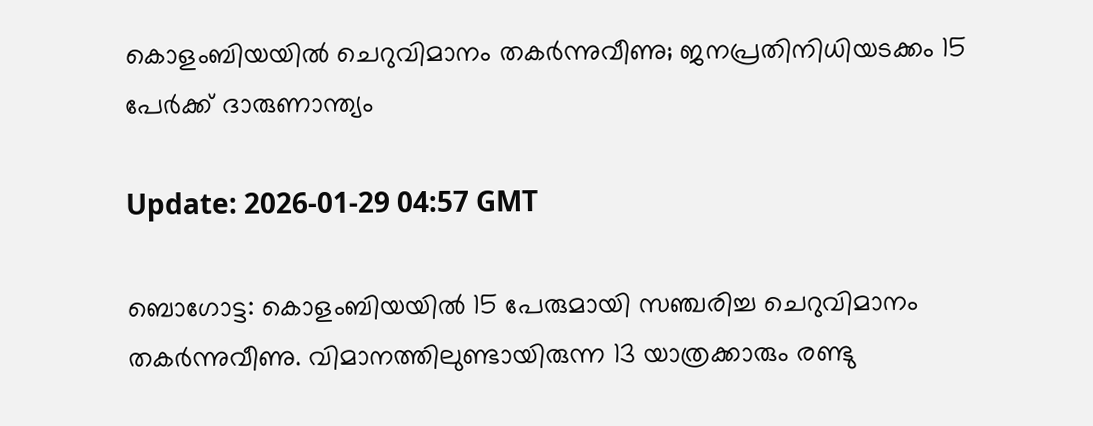കൊളംബിയയില്‍ ചെറുവിമാനം തകര്‍ന്നുവീണു; ജനപ്രതിനിധിയടക്കം 15 പേര്‍ക്ക് ദാരുണാന്ത്യം

Update: 2026-01-29 04:57 GMT

ബൊഗോട്ട: കൊളംബിയയില്‍ 15 പേരുമായി സഞ്ചരിച്ച ചെറുവിമാനം തകര്‍ന്നുവീണു. വിമാനത്തിലുണ്ടായിരുന്ന 13 യാത്രക്കാരും രണ്ടു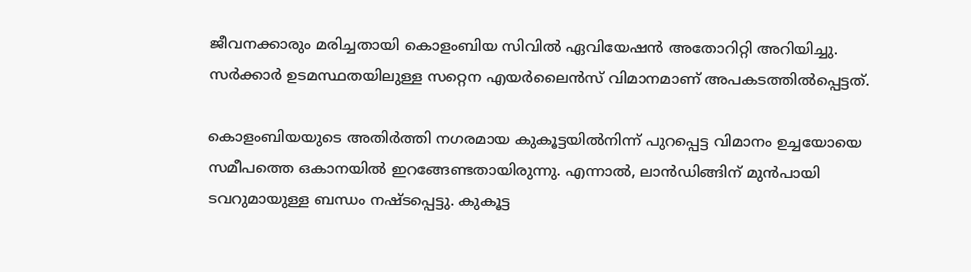ജീവനക്കാരും മരിച്ചതായി കൊളംബിയ സിവില്‍ ഏവിയേഷന്‍ അതോറിറ്റി അറിയിച്ചു. സര്‍ക്കാര്‍ ഉടമസ്ഥതയിലുള്ള സറ്റെന എയര്‍ലൈന്‍സ് വിമാനമാണ് അപകടത്തില്‍പ്പെട്ടത്.

കൊളംബിയയുടെ അതിര്‍ത്തി നഗരമായ കുകൂട്ടയില്‍നിന്ന് പുറപ്പെട്ട വിമാനം ഉച്ചയോയെ സമീപത്തെ ഒകാനയില്‍ ഇറങ്ങേണ്ടതായിരുന്നു. എന്നാല്‍, ലാന്‍ഡിങ്ങിന് മുന്‍പായി ടവറുമായുള്ള ബന്ധം നഷ്ടപ്പെട്ടു. കുകൂട്ട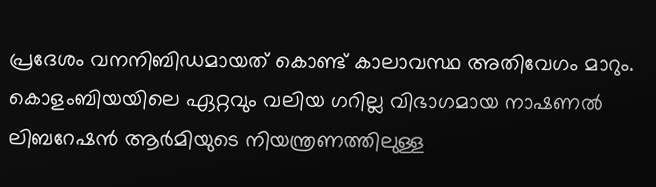പ്രദേശം വനനിബിഡമായത് കൊണ്ട് കാലാവസ്ഥ അതിവേഗം മാറും. കൊളംബിയയിലെ ഏറ്റവും വലിയ ഗറില്ല വിഭാഗമായ നാഷണല്‍ ലിബറേഷന്‍ ആര്‍മിയുടെ നിയന്ത്രണത്തിലുള്ള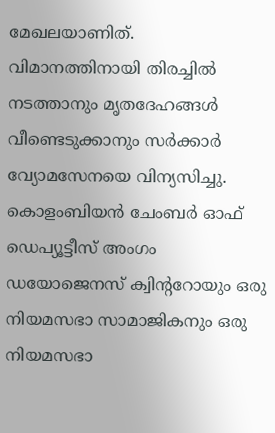മേഖലയാണിത്. വിമാനത്തിനായി തിരച്ചില്‍ നടത്താനും മൃതദേഹങ്ങള്‍ വീണ്ടെടുക്കാനും സര്‍ക്കാര്‍ വ്യോമസേനയെ വിന്യസിച്ചു. കൊളംബിയന്‍ ചേംബര്‍ ഓഫ് ഡെപ്യൂട്ടീസ് അംഗം ഡയോജെനസ് ക്വിന്ററോയും ഒരു നിയമസഭാ സാമാജികനും ഒരു നിയമസഭാ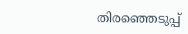തിരഞ്ഞെടുപ്പ്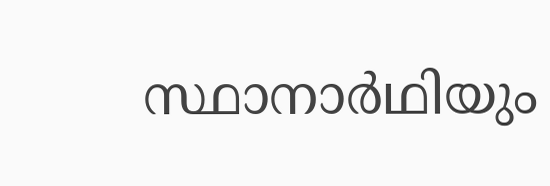സ്ഥാനാര്‍ഥിയും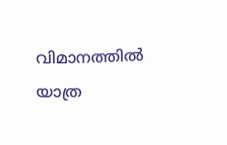വിമാനത്തില്‍ യാത്ര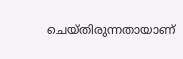ചെയ്തിരുന്നതായാണ്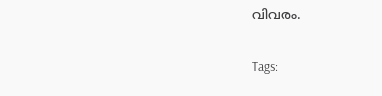വിവരം.

Tags: